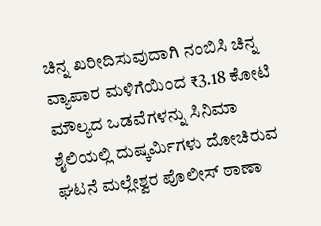ಚಿನ್ನ ಖರೀದಿಸುವುದಾಗಿ ನಂಬಿಸಿ ಚಿನ್ನ ವ್ಯಾಪಾರ ಮಳಿಗೆಯಿಂದ ₹3.18 ಕೋಟಿ ಮೌಲ್ಯದ ಒಡವೆಗಳನ್ನು ಸಿನಿಮಾ ಶೈಲಿಯಲ್ಲಿ ದುಷ್ಕರ್ಮಿಗಳು ದೋಚಿರುವ ಘಟನೆ ಮಲ್ಲೇಶ್ವರ ಪೊಲೀಸ್ ಠಾಣಾ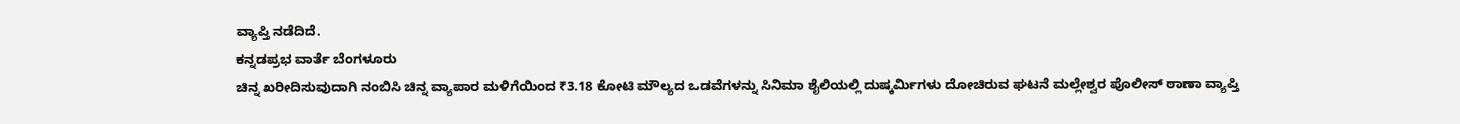ವ್ಯಾಪ್ತಿ ನಡೆದಿದೆ.
ಕನ್ನಡಪ್ರಭ ವಾರ್ತೆ ಬೆಂಗಳೂರು
ಚಿನ್ನ ಖರೀದಿಸುವುದಾಗಿ ನಂಬಿಸಿ ಚಿನ್ನ ವ್ಯಾಪಾರ ಮಳಿಗೆಯಿಂದ ₹3.18 ಕೋಟಿ ಮೌಲ್ಯದ ಒಡವೆಗಳನ್ನು ಸಿನಿಮಾ ಶೈಲಿಯಲ್ಲಿ ದುಷ್ಕರ್ಮಿಗಳು ದೋಚಿರುವ ಘಟನೆ ಮಲ್ಲೇಶ್ವರ ಪೊಲೀಸ್ ಠಾಣಾ ವ್ಯಾಪ್ತಿ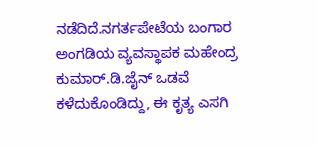ನಡೆದಿದೆ.ನಗರ್ತಪೇಟೆಯ ಬಂಗಾರ ಅಂಗಡಿಯ ವ್ಯವಸ್ಥಾಪಕ ಮಹೇಂದ್ರ ಕುಮಾರ್.ಡಿ.ಜೈನ್ ಒಡವೆ ಕಳೆದುಕೊಂಡಿದ್ದು, ಈ ಕೃತ್ಯ ಎಸಗಿ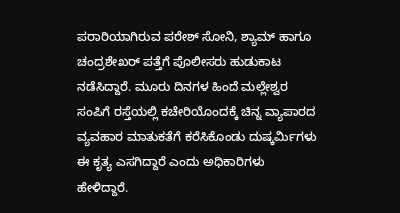ಪರಾರಿಯಾಗಿರುವ ಪರೇಶ್ ಸೋನಿ, ಶ್ಯಾಮ್ ಹಾಗೂ ಚಂದ್ರಶೇಖರ್ ಪತ್ತೆಗೆ ಪೊಲೀಸರು ಹುಡುಕಾಟ ನಡೆಸಿದ್ದಾರೆ. ಮೂರು ದಿನಗಳ ಹಿಂದೆ ಮಲ್ಲೇಶ್ವರ ಸಂಪಿಗೆ ರಸ್ತೆಯಲ್ಲಿ ಕಚೇರಿಯೊಂದಕ್ಕೆ ಚಿನ್ನ ವ್ಯಾಪಾರದ ವ್ಯವಹಾರ ಮಾತುಕತೆಗೆ ಕರೆಸಿಕೊಂಡು ದುಷ್ಕರ್ಮಿಗಳು ಈ ಕೃತ್ಯ ಎಸಗಿದ್ದಾರೆ ಎಂದು ಅಧಿಕಾರಿಗಳು ಹೇಳಿದ್ದಾರೆ.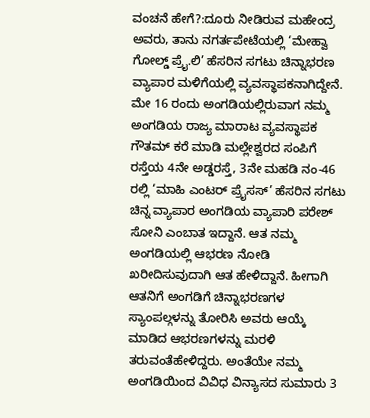ವಂಚನೆ ಹೇಗೆ?:ದೂರು ನೀಡಿರುವ ಮಹೇಂದ್ರ ಅವರು, ತಾನು ನಗರ್ತಪೇಟೆಯಲ್ಲಿ ‘ಮೇಹ್ವಾ ಗೋಲ್ಡ್ ಪ್ರೈ.ಲಿ’ ಹೆಸರಿನ ಸಗಟು ಚಿನ್ನಾಭರಣ ವ್ಯಾಪಾರ ಮಳಿಗೆಯಲ್ಲಿ ವ್ಯವಸ್ಥಾಪಕನಾಗಿದ್ದೇನೆ. ಮೇ 16 ರಂದು ಅಂಗಡಿಯಲ್ಲಿರುವಾಗ ನಮ್ಮ ಅಂಗಡಿಯ ರಾಜ್ಯ ಮಾರಾಟ ವ್ಯವಸ್ಥಾಪಕ ಗೌತಮ್ ಕರೆ ಮಾಡಿ ಮಲ್ಲೇಶ್ವರದ ಸಂಪಿಗೆ ರಸ್ತೆಯ 4ನೇ ಅಡ್ಡರಸ್ತೆ, 3ನೇ ಮಹಡಿ ನಂ-46 ರಲ್ಲಿ ‘ಮಾಹಿ ಎಂಟರ್ ಪ್ರೈಸಸ್’ ಹೆಸರಿನ ಸಗಟು ಚಿನ್ನ ವ್ಯಾಪಾರ ಅಂಗಡಿಯ ವ್ಯಾಪಾರಿ ಪರೇಶ್ ಸೋನಿ ಎಂಬಾತ ಇದ್ದಾನೆ. ಆತ ನಮ್ಮ ಅಂಗಡಿಯಲ್ಲಿ ಆಭರಣ ನೋಡಿ ಖರೀದಿಸುವುದಾಗಿ ಆತ ಹೇಳಿದ್ದಾನೆ. ಹೀಗಾಗಿ ಆತನಿಗೆ ಅಂಗಡಿಗೆ ಚಿನ್ನಾಭರಣಗಳ ಸ್ಯಾಂಪಲ್ಗಳನ್ನು ತೋರಿಸಿ ಅವರು ಆಯ್ಕೆ ಮಾಡಿದ ಆಭರಣಗಳನ್ನು ಮರಳಿ ತರುವಂತೆಹೇಳಿದ್ದರು. ಅಂತೆಯೇ ನಮ್ಮ ಅಂಗಡಿಯಿಂದ ವಿವಿಧ ವಿನ್ಯಾಸದ ಸುಮಾರು 3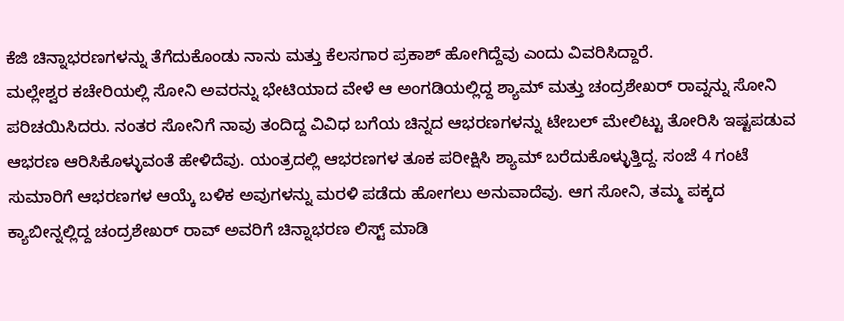ಕೆಜಿ ಚಿನ್ನಾಭರಣಗಳನ್ನು ತೆಗೆದುಕೊಂಡು ನಾನು ಮತ್ತು ಕೆಲಸಗಾರ ಪ್ರಕಾಶ್ ಹೋಗಿದ್ದೆವು ಎಂದು ವಿವರಿಸಿದ್ದಾರೆ.
ಮಲ್ಲೇಶ್ವರ ಕಚೇರಿಯಲ್ಲಿ ಸೋನಿ ಅವರನ್ನು ಭೇಟಿಯಾದ ವೇಳೆ ಆ ಅಂಗಡಿಯಲ್ಲಿದ್ದ ಶ್ಯಾಮ್ ಮತ್ತು ಚಂದ್ರಶೇಖರ್ ರಾವ್ನನ್ನು ಸೋನಿ ಪರಿಚಯಿಸಿದರು. ನಂತರ ಸೋನಿಗೆ ನಾವು ತಂದಿದ್ದ ವಿವಿಧ ಬಗೆಯ ಚಿನ್ನದ ಆಭರಣಗಳನ್ನು ಟೇಬಲ್ ಮೇಲಿಟ್ಟು ತೋರಿಸಿ ಇಷ್ಟಪಡುವ ಆಭರಣ ಆರಿಸಿಕೊಳ್ಳುವಂತೆ ಹೇಳಿದೆವು. ಯಂತ್ರದಲ್ಲಿ ಆಭರಣಗಳ ತೂಕ ಪರೀಕ್ಷಿಸಿ ಶ್ಯಾಮ್ ಬರೆದುಕೊಳ್ಳುತ್ತಿದ್ದ. ಸಂಜೆ 4 ಗಂಟೆ ಸುಮಾರಿಗೆ ಆಭರಣಗಳ ಆಯ್ಕೆ ಬಳಿಕ ಅವುಗಳನ್ನು ಮರಳಿ ಪಡೆದು ಹೋಗಲು ಅನುವಾದೆವು. ಆಗ ಸೋನಿ, ತಮ್ಮ ಪಕ್ಕದ ಕ್ಯಾಬೀನ್ನಲ್ಲಿದ್ದ ಚಂದ್ರಶೇಖರ್ ರಾವ್ ಅವರಿಗೆ ಚಿನ್ನಾಭರಣ ಲಿಸ್ಟ್ ಮಾಡಿ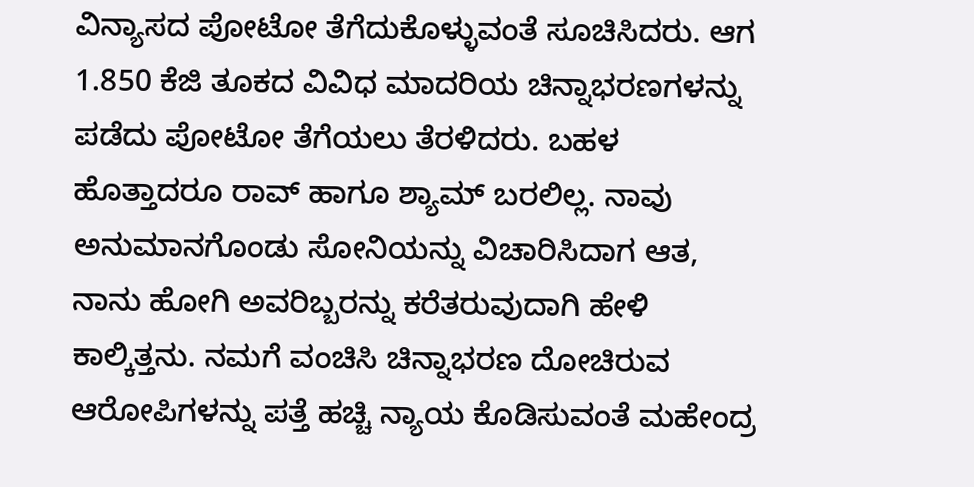ವಿನ್ಯಾಸದ ಪೋಟೋ ತೆಗೆದುಕೊಳ್ಳುವಂತೆ ಸೂಚಿಸಿದರು. ಆಗ 1.850 ಕೆಜಿ ತೂಕದ ವಿವಿಧ ಮಾದರಿಯ ಚಿನ್ನಾಭರಣಗಳನ್ನು ಪಡೆದು ಪೋಟೋ ತೆಗೆಯಲು ತೆರಳಿದರು. ಬಹಳ ಹೊತ್ತಾದರೂ ರಾವ್ ಹಾಗೂ ಶ್ಯಾಮ್ ಬರಲಿಲ್ಲ. ನಾವು ಅನುಮಾನಗೊಂಡು ಸೋನಿಯನ್ನು ವಿಚಾರಿಸಿದಾಗ ಆತ, ನಾನು ಹೋಗಿ ಅವರಿಬ್ಬರನ್ನು ಕರೆತರುವುದಾಗಿ ಹೇಳಿ ಕಾಲ್ಕಿತ್ತನು. ನಮಗೆ ವಂಚಿಸಿ ಚಿನ್ನಾಭರಣ ದೋಚಿರುವ ಆರೋಪಿಗಳನ್ನು ಪತ್ತೆ ಹಚ್ಚಿ ನ್ಯಾಯ ಕೊಡಿಸುವಂತೆ ಮಹೇಂದ್ರ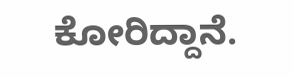ಕೋರಿದ್ದಾನೆ.